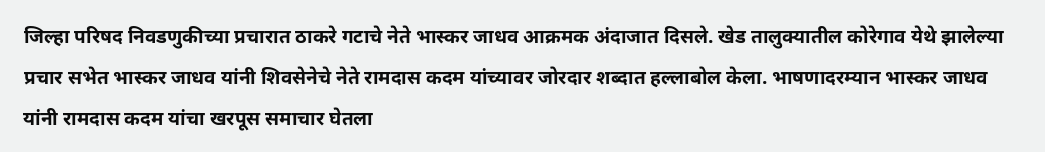जिल्हा परिषद निवडणुकीच्या प्रचारात ठाकरे गटाचे नेते भास्कर जाधव आक्रमक अंदाजात दिसले. खेड तालुक्यातील कोरेगाव येथे झालेल्या प्रचार सभेत भास्कर जाधव यांनी शिवसेनेचे नेते रामदास कदम यांच्यावर जोरदार शब्दात हल्लाबोल केला. भाषणादरम्यान भास्कर जाधव यांनी रामदास कदम यांचा खरपूस समाचार घेतला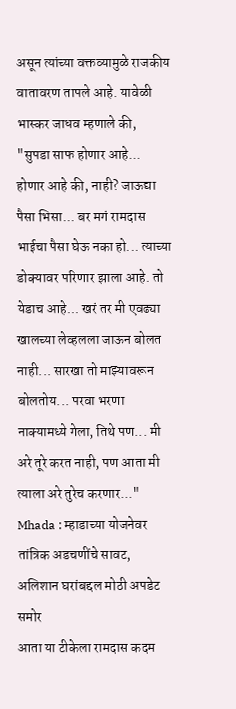असून त्यांच्या वक्तव्यामुळे राजकीय वातावरण तापले आहे. यावेळी भास्कर जाधव म्हणाले की, "सुपडा साफ होणार आहे... होणार आहे की, नाही? जाऊद्या पैसा भिसा... बर मगं रामदास भाईचा पैसा घेऊ नका हो... त्याच्या डोक्यावर परिणार झाला आहे. तो येडाच आहे... खरं तर मी एवढ्या खालच्या लेव्हलला जाऊन बोलत नाही... सारखा तो माझ्यावरून बोलतोय... परवा भरणा नाक्यामध्ये गेला, तिथे पण... मी अरे तूरे करत नाही, पण आता मी त्याला अरे तुरेच करणार..."
Mhada : म्हाडाच्या योजनेवर तांत्रिक अडचणींचे सावट, अलिशान घरांबद्दल मोठी अपडेट समोर
आता या टीकेला रामदास कदम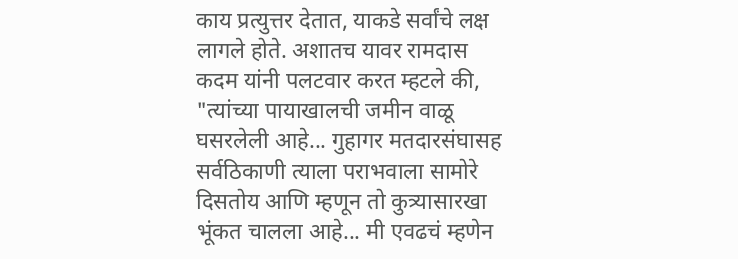काय प्रत्युत्तर देतात, याकडे सर्वांचे लक्ष लागले होते. अशातच यावर रामदास कदम यांनी पलटवार करत म्हटले की, "त्यांच्या पायाखालची जमीन वाळू घसरलेली आहे... गुहागर मतदारसंघासह सर्वठिकाणी त्याला पराभवाला सामोरे दिसतोय आणि म्हणून तो कुत्र्यासारखा भूंकत चालला आहे... मी एवढचं म्हणेन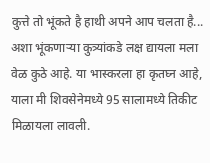कुत्ते तो भूंकते है हाथी अपने आप चलता है... अशा भूंकणाऱ्या कुत्र्यांकडे लक्ष द्यायला मला वेळ कुठे आहे. या भास्करला हा कृतघ्न आहे, याला मी शिवसेनेमध्ये 95 सालामध्ये तिकीट मिळायला लावली.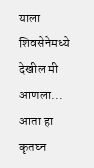याला शिवसेनेमध्ये देखील मी आणला... आता हा कृतघ्न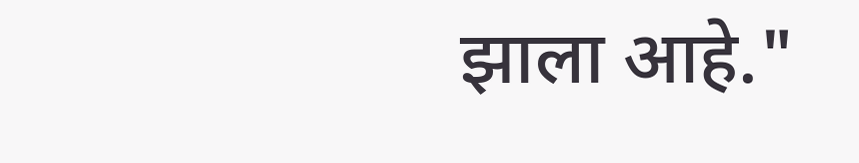झाला आहे."